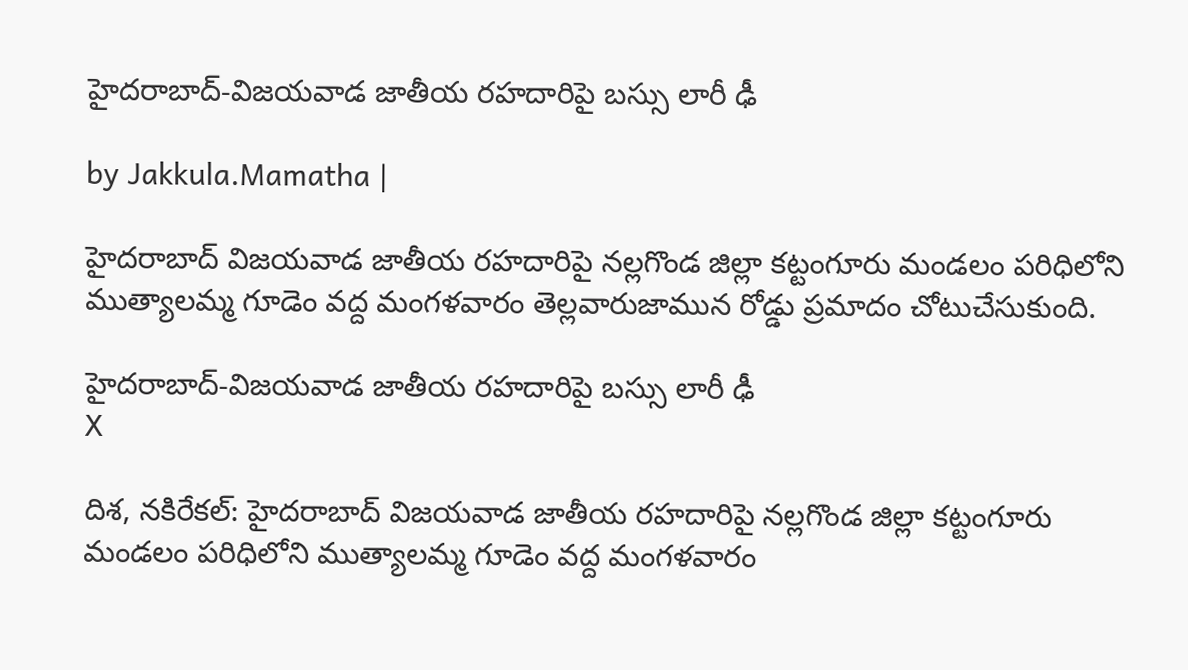హైదరాబాద్-విజయవాడ జాతీయ రహదారిపై బస్సు లారీ ఢీ

by Jakkula.Mamatha |

హైదరాబాద్ విజయవాడ జాతీయ రహదారిపై నల్లగొండ జిల్లా కట్టంగూరు మండలం పరిధిలోని ముత్యాలమ్మ గూడెం వద్ద మంగళవారం తెల్లవారుజామున రోడ్డు ప్రమాదం చోటుచేసుకుంది.

హైదరాబాద్-విజయవాడ జాతీయ రహదారిపై బస్సు లారీ ఢీ
X

దిశ, నకిరేకల్: హైదరాబాద్ విజయవాడ జాతీయ రహదారిపై నల్లగొండ జిల్లా కట్టంగూరు మండలం పరిధిలోని ముత్యాలమ్మ గూడెం వద్ద మంగళవారం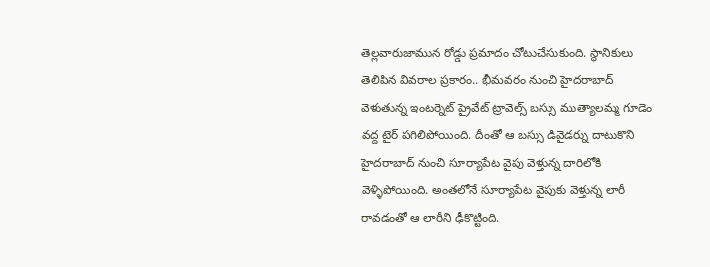తెల్లవారుజామున రోడ్డు ప్రమాదం చోటుచేసుకుంది. స్థానికులు తెలిపిన వివరాల ప్రకారం.. భీమవరం నుంచి హైదరాబాద్ వెళుతున్న ఇంటర్నెట్ ప్రైవేట్ ట్రావెల్స్ బస్సు ముత్యాలమ్మ గూడెం వద్ద టైర్ పగిలిపోయింది. దీంతో ఆ బస్సు డివైడర్ను దాటుకొని హైదరాబాద్ నుంచి సూర్యాపేట వైపు వెళ్తున్న దారిలోకి వెళ్ళిపోయింది. అంతలోనే సూర్యాపేట వైపుకు వెళ్తున్న లారీ రావడంతో ఆ లారీని ఢీకొట్టింది.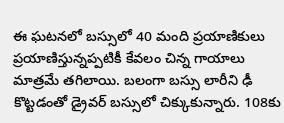ఈ ఘటనలో బస్సులో 40 మంది ప్రయాణికులు ప్రయాణిస్తున్నప్పటికీ కేవలం చిన్న గాయాలు మాత్రమే తగిలాయి. బలంగా బస్సు లారీని ఢీ కొట్టడంతో డ్రైవర్ బస్సులో చిక్కుకున్నారు. 108కు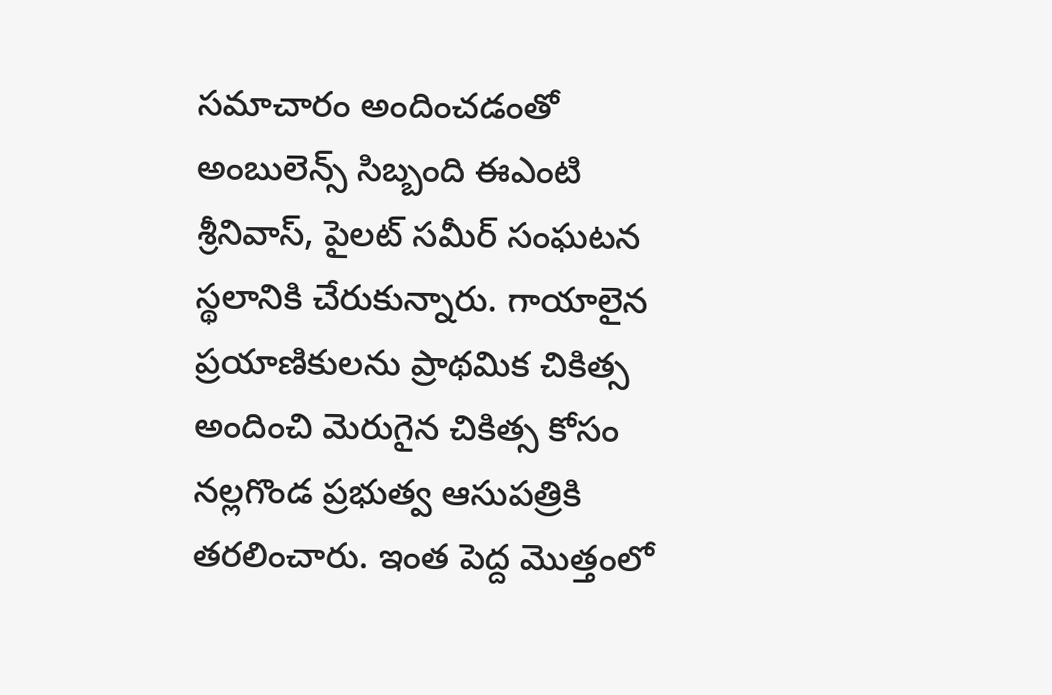సమాచారం అందించడంతో అంబులెన్స్ సిబ్బంది ఈఎంటి శ్రీనివాస్, పైలట్ సమీర్ సంఘటన స్థలానికి చేరుకున్నారు. గాయాలైన ప్రయాణికులను ప్రాథమిక చికిత్స అందించి మెరుగైన చికిత్స కోసం నల్లగొండ ప్రభుత్వ ఆసుపత్రికి తరలించారు. ఇంత పెద్ద మొత్తంలో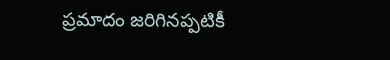ప్రమాదం జరిగినప్పటికీ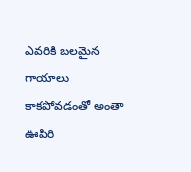ఎవరికి బలమైన గాయాలు కాకపోవడంతో అంతా ఊపిరి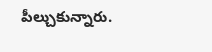పీల్చుకున్నారు.